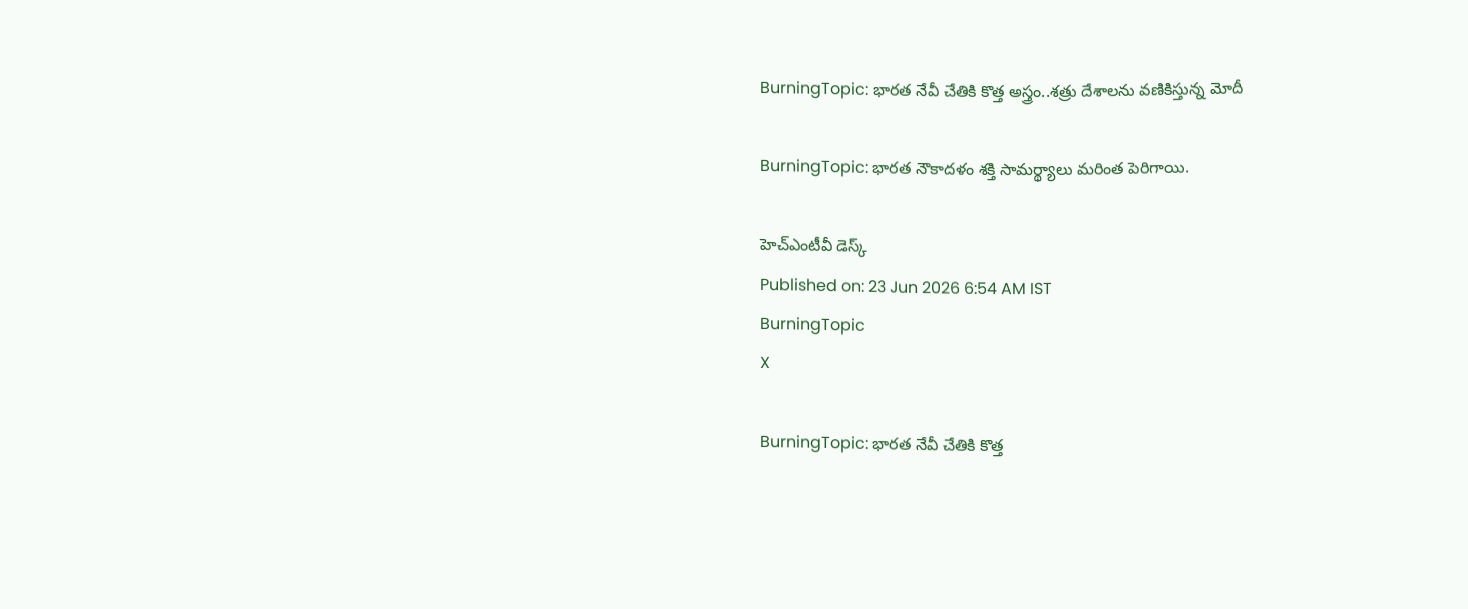BurningTopic: భారత నేవీ చేతికి కొత్త అస్త్రం..శత్రు దేశాలను వణికిస్తున్న మోదీ

BurningTopic: భారత నౌకాదళం శక్తి సామర్థ్యాలు మరింత పెరిగాయి.

హెచ్ఎంటీవీ డెస్క్
Published on: 23 Jun 2026 6:54 AM IST
BurningTopic
X

BurningTopic: భారత నేవీ చేతికి కొత్త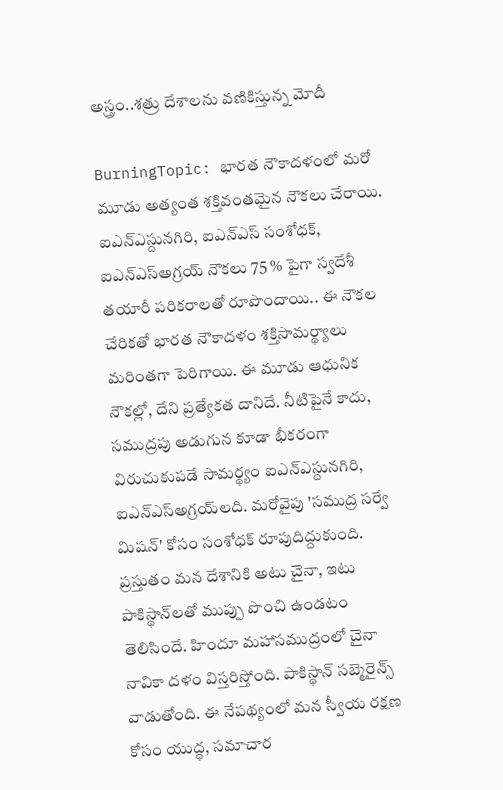అస్త్రం..శత్రు దేశాలను వణికిస్తున్న మోదీ

BurningTopic: భారత నౌకాదళంలో మరో మూడు అత్యంత శక్తివంతమైన నౌకలు చేరాయి. ఐఎన్ఎస్దునగిరి, ఐఎన్ఎస్ సంశోధక్, ఐఎన్ఎస్అగ్రయ్ నౌకలు 75 % పైగా స్వదేశీ తయారీ పరికరాలతో రూపొందాయి.. ఈ నౌకల చేరికతో భారత నౌకాదళం శక్తిసామర్థ్యాలు మరింతగా పెరిగాయి. ఈ మూడు ఆధునిక నౌకల్లో, దేని ప్రత్యేకత దానిదే. నీటిపైనే కాదు, సముద్రపు అడుగున కూడా భీకరంగా విరుచుకుపడే సామర్థ్యం ఐఎన్ఎస్దునగిరి, ఐఎన్ఎస్అగ్రయ్‌లది. మరోవైపు 'సముద్ర సర్వే మిషన్' కోసం సంశోధక్ రూపుదిద్దుకుంది. ప్రస్తుతం మన దేశానికి అటు చైనా, ఇటు పాకిస్థాన్‌‌లతో ముప్పు పొంచి ఉండటం తెలిసిందే. హిందూ మహాసముద్రంలో చైనా నావికా దళం విస్తరిస్తోంది. పాకిస్థాన్ సబ్మెరైన్స్ వాడుతోంది. ఈ నేపథ్యంలో మన స్వీయ రక్షణ కోసం యుద్ధ, సమాచార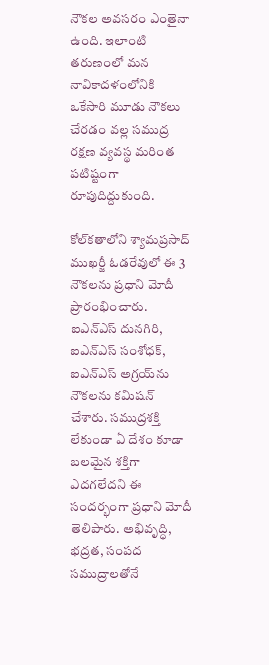నౌకల అవసరం ఎంతైనా ఉంది. ఇలాంటి తరుణంలో మన నావికాదళంలోనికి ఒకేసారి మూడు నౌకలు చేరడం వల్ల సముద్ర రక్షణ వ్యవస్థ మరింత పటిష్టంగా రూపుదిద్దుకుంది.

కోల్‌కతాలోని శ్యామప్రసాద్ ముఖర్జీ ఓడరేవులో ఈ 3 నౌకలను ప్రధాని మోదీ ప్రారంభించారు. ఐఎన్ఎస్ దునగిరి, ఐఎన్ఎస్ సంశోధక్, ఐఎన్ఎస్ అగ్రయ్‌ను నౌకలను కమిషన్ చేశారు. సముద్రశక్తి లేకుండా ఏ దేశం కూడా బలమైన శక్తిగా ఎదగలేదని ఈ సందర్భంగా ప్రధాని మోదీ తెలిపారు. అభివృద్ధి, భద్రత, సంపద సముద్రాలతోనే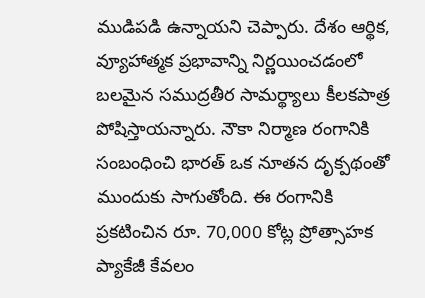ముడిపడి ఉన్నాయని చెప్పారు. దేశం ఆర్థిక, వ్యూహాత్మక ప్రభావాన్ని నిర్ణయించడంలో బలమైన సముద్రతీర సామర్థ్యాలు కీలకపాత్ర పోషిస్తాయన్నారు. నౌకా నిర్మాణ రంగానికి సంబంధించి భారత్ ఒక నూతన దృక్పథంతో ముందుకు సాగుతోంది. ఈ రంగానికి ప్రకటించిన రూ. 70,000 కోట్ల ప్రోత్సాహక ప్యాకేజీ కేవలం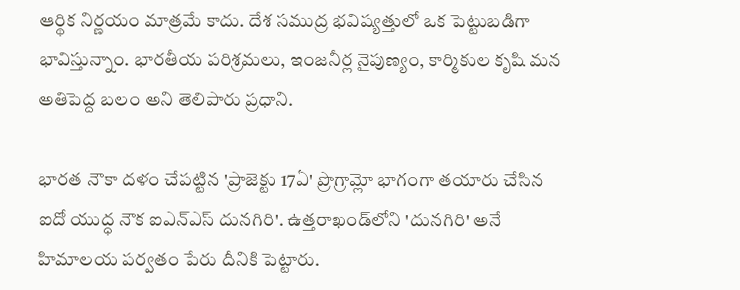ఆర్థిక నిర్ణయం మాత్రమే కాదు. దేశ సముద్ర భవిష్యత్తులో ఒక పెట్టుబడిగా భావిస్తున్నాం. భారతీయ పరిశ్రమలు, ఇంజనీర్ల నైపుణ్యం, కార్మికుల కృషి మన అతిపెద్ద బలం అని తెలిపారు ప్రధాని.

భారత నౌకా దళం చేపట్టిన 'ప్రాజెక్టు 17ఏ' ప్రొగ్రామ్లో భాగంగా తయారు చేసిన ఐదో యుద్ధ నౌక ఐఎన్ఎస్ దునగిరి'. ఉత్తరాఖండ్‌లోని 'దునగిరి' అనే హిమాలయ పర్వతం పేరు దీనికి పెట్టారు.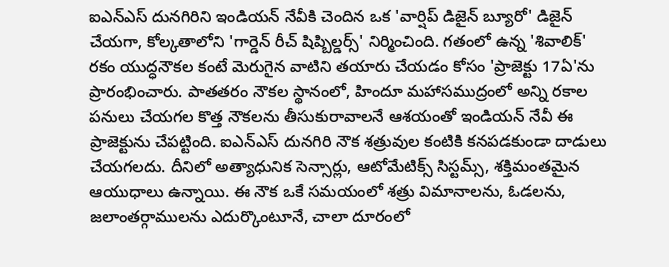ఐఎన్ఎస్ దునగిరిని ఇండియన్ నేవీకి చెందిన ఒక 'వార్షిప్ డిజైన్ బ్యూరో' డిజైన్ చేయగా, కోల్కతాలోని 'గార్డెన్ రీచ్ షిప్బిల్డర్స్' నిర్మించింది. గతంలో ఉన్న 'శివాలిక్' రకం యుద్ధనౌకల కంటే మెరుగైన వాటిని తయారు చేయడం కోసం 'ప్రాజెక్టు 17ఏ'ను ప్రారంభించారు. పాతతరం నౌకల స్థానంలో, హిందూ మహాసముద్రంలో అన్ని రకాల పనులు చేయగల కొత్త నౌకలను తీసుకురావాలనే ఆశయంతో ఇండియన్ నేవీ ఈ ప్రాజెక్టును చేపట్టింది. ఐఎన్ఎస్ దునగిరి నౌక శత్రువుల కంటికి కనపడకుండా దాడులు చేయగలదు. దీనిలో అత్యాధునిక సెన్సార్లు, ఆటోమేటిక్స్ సిస్టమ్స్, శక్తిమంతమైన ఆయుధాలు ఉన్నాయి. ఈ నౌక ఒకే సమయంలో శత్రు విమానాలను, ఓడలను, జలాంతర్గాములను ఎదుర్కొంటూనే, చాలా దూరంలో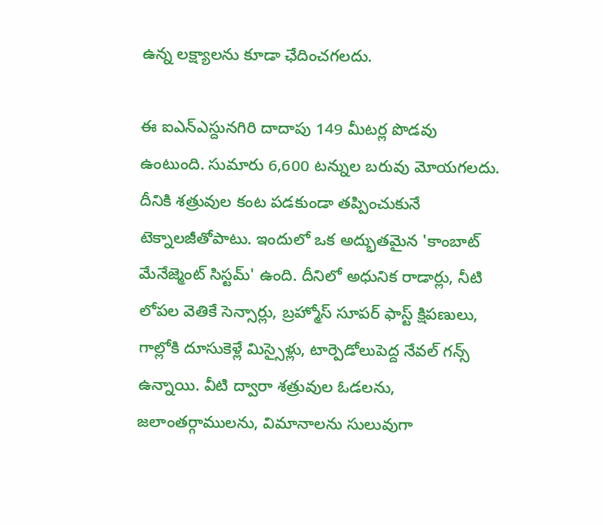ఉన్న లక్ష్యాలను కూడా ఛేదించగలదు.

ఈ ఐఎన్ఎస్దునగిరి దాదాపు 149 మీటర్ల పొడవు ఉంటుంది. సుమారు 6,600 టన్నుల బరువు మోయగలదు. దీనికి శత్రువుల కంట పడకుండా తప్పించుకునే టెక్నాలజీతోపాటు. ఇందులో ఒక అద్భుతమైన 'కాంబాట్ మేనేజ్మెంట్ సిస్టమ్' ఉంది. దీనిలో అధునిక రాడార్లు, నీటి లోపల వెతికే సెన్సార్లు, బ్రహ్మోస్ సూపర్ ఫాస్ట్ క్షిపణులు, గాల్లోకి దూసుకెళ్లే మిస్సైళ్లు, టార్పెడోలుపెద్ద నేవల్ గన్స్ ఉన్నాయి. వీటి ద్వారా శత్రువుల ఓడలను, జలాంతర్గాములను, విమానాలను సులువుగా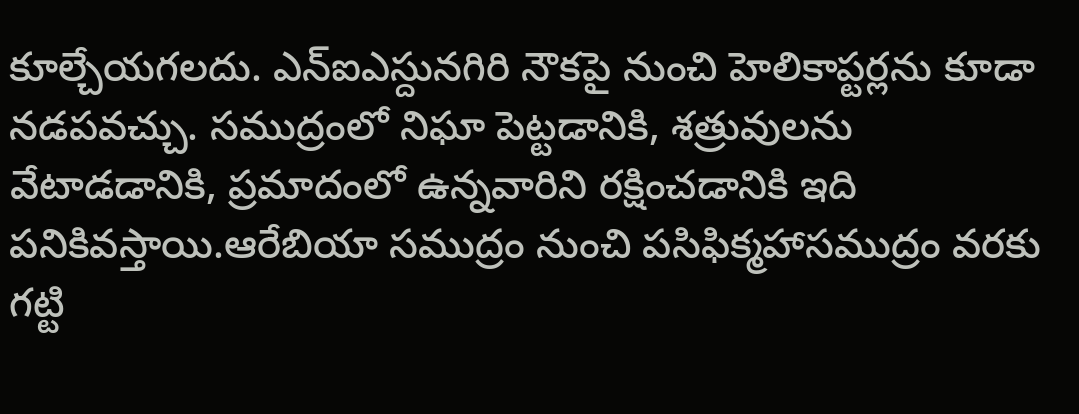కూల్చేయగలదు. ఎన్ఐఎస్దునగిరి నౌకపై నుంచి హెలికాప్టర్లను కూడా నడపవచ్చు. సముద్రంలో నిఘా పెట్టడానికి, శత్రువులను వేటాడడానికి, ప్రమాదంలో ఉన్నవారిని రక్షించడానికి ఇది పనికివస్తాయి.ఆరేబియా సముద్రం నుంచి పసిఫిక్మహాసముద్రం వరకు గట్టి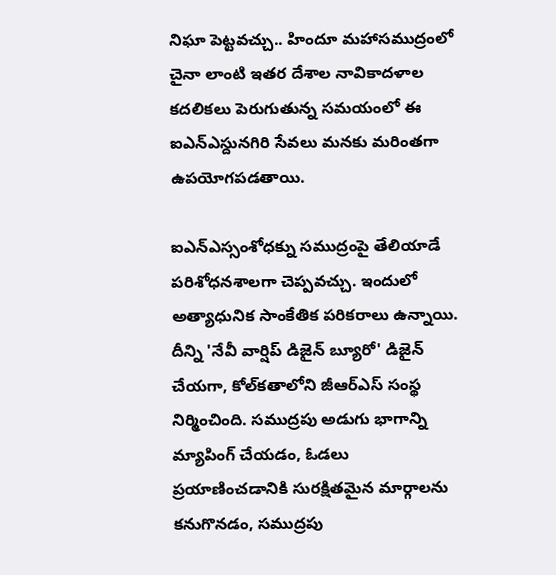నిఘా పెట్టవచ్చు.. హిందూ మహాసముద్రంలో చైనా లాంటి ఇతర దేశాల నావికాదళాల కదలికలు పెరుగుతున్న సమయంలో ఈ ఐఎన్ఎస్దునగిరి సేవలు మనకు మరింతగా ఉపయోగపడతాయి.

ఐఎన్ఎస్సంశోధక్ను సముద్రంపై తేలియాడే పరిశోధనశాలగా చెప్పవచ్చు. ఇందులో అత్యాధునిక సాంకేతిక పరికరాలు ఉన్నాయి. దీన్ని 'నేవీ వార్షిప్ డిజైన్ బ్యూరో' డిజైన్ చేయగా, కోల్‌కతాలోని జీఆర్ఎస్ సంస్థ నిర్మించింది. సముద్రపు అడుగు భాగాన్ని మ్యాపింగ్ చేయడం, ఓడలు ప్రయాణించడానికి సురక్షితమైన మార్గాలను కనుగొనడం, సముద్రపు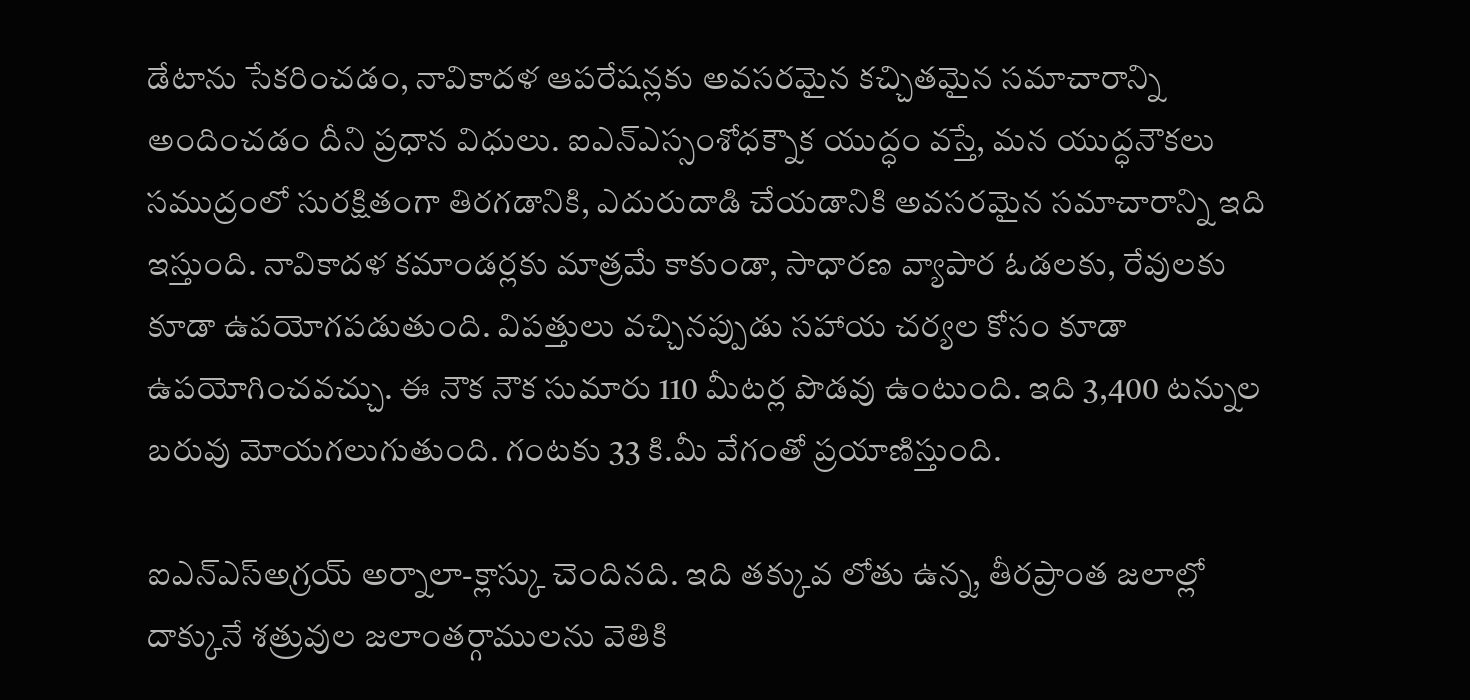డేటాను సేకరించడం, నావికాదళ ఆపరేషన్లకు అవసరమైన కచ్చితమైన సమాచారాన్ని అందించడం దీని ప్రధాన విధులు. ఐఎన్ఎస్సంశోధక్నౌక యుద్ధం వస్తే, మన యుద్ధనౌకలు సముద్రంలో సురక్షితంగా తిరగడానికి, ఎదురుదాడి చేయడానికి అవసరమైన సమాచారాన్ని ఇది ఇస్తుంది. నావికాదళ కమాండర్లకు మాత్రమే కాకుండా, సాధారణ వ్యాపార ఓడలకు, రేవులకు కూడా ఉపయోగపడుతుంది. విపత్తులు వచ్చినప్పుడు సహాయ చర్యల కోసం కూడా ఉపయోగించవచ్చు. ఈ నౌక నౌక సుమారు 110 మీటర్ల పొడవు ఉంటుంది. ఇది 3,400 టన్నుల బరువు మోయగలుగుతుంది. గంటకు 33 కి.మీ వేగంతో ప్రయాణిస్తుంది.

ఐఎన్ఎస్అగ్రయ్ అర్నాలా-క్లాస్కు చెందినది. ఇది తక్కువ లోతు ఉన్న, తీరప్రాంత జలాల్లో దాక్కునే శత్రువుల జలాంతర్గాములను వెతికి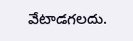వేటాడగలదు.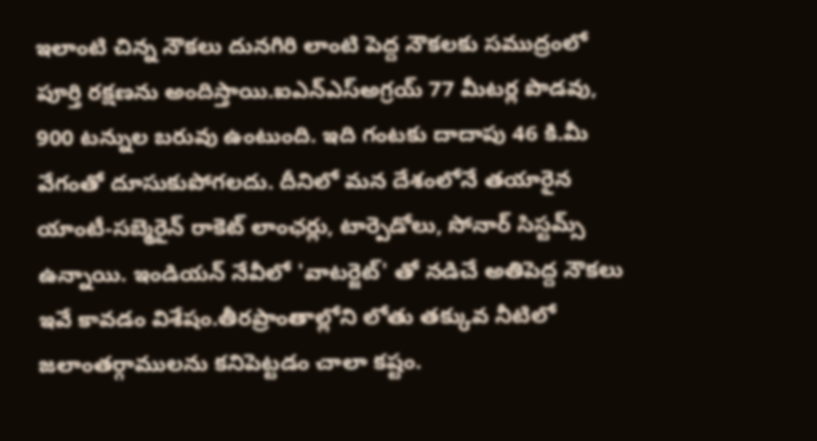ఇలాంటి చిన్న నౌకలు దునగిరి లాంటి పెద్ద నౌకలకు సముద్రంలో పూర్తి రక్షణను అందిస్తాయి.ఐఎన్ఎస్అగ్రయ్ 77 మీటర్ల పొడవు, 900 టన్నుల బరువు ఉంటుంది. ఇది గంటకు దాదాపు 46 కి.మీ వేగంతో దూసుకుపోగలదు. దీనిలో మన దేశంలోనే తయారైన యాంటీ-సబ్మెరైన్ రాకెట్ లాంఛర్లు, టార్పెడోలు, సోనార్ సిస్టమ్స్ ఉన్నాయి. ఇండియన్ నేవీలో 'వాటర్జెట్' తో నడిచే అతిపెద్ద నౌకలు ఇవే కావడం విశేషం.తీరప్రాంతాల్లోని లోతు తక్కువ నీటిలో జలాంతర్గాములను కనిపెట్టడం చాలా కష్టం.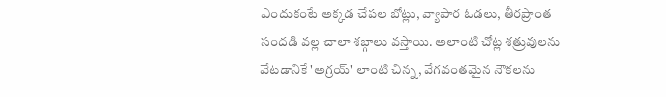ఎందుకంటే అక్కడ చేపల బోట్లు, వ్యాపార ఓడలు, తీరప్రాంత సందడి వల్ల చాలా శబ్గాలు వస్తాయి. అలాంటి చోట్ల శత్రువులను వేటడానికే 'అగ్రయ్' లాంటి చిన్న, వేగవంతమైన నౌకలను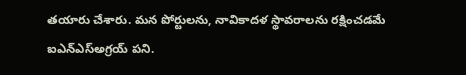తయారు చేశారు. మన పోర్టులను, నావికాదళ స్థావరాలను రక్షించడమే ఐఎన్ఎస్అగ్రయ్ పని.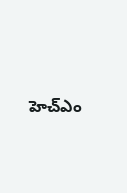హెచ్ఎం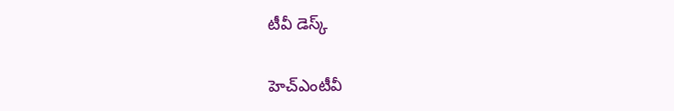టీవీ డెస్క్

హెచ్ఎంటీవీ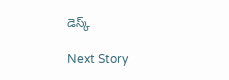డెస్క్

Next Story